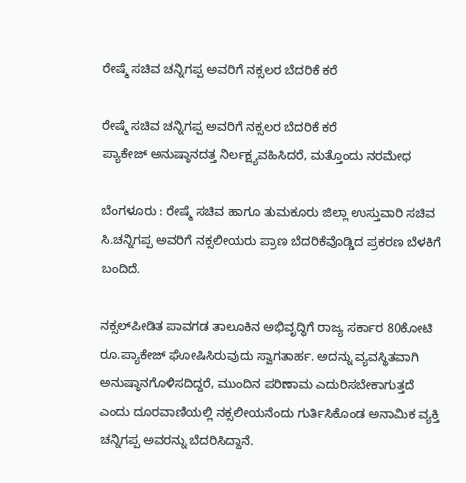ರೇಷ್ಮೆ ಸಚಿವ ಚನ್ನಿಗಪ್ಪ ಅವರಿಗೆ ನಕ್ಸಲರ ಬೆದರಿಕೆ ಕರೆ

ರೇಷ್ಮೆ ಸಚಿವ ಚನ್ನಿಗಪ್ಪ ಅವರಿಗೆ ನಕ್ಸಲರ ಬೆದರಿಕೆ ಕರೆ
ಪ್ಯಾಕೇಜ್‌ ಅನುಷ್ಠಾನದತ್ತ ನಿರ್ಲಕ್ಷ್ಯವಹಿಸಿದರೆ, ಮತ್ತೊಂದು ನರಮೇಧ

ಬೆಂಗಳೂರು : ರೇಷ್ಮೆ ಸಚಿವ ಹಾಗೂ ತುಮಕೂರು ಜಿಲ್ಲಾ ಉಸ್ತುವಾರಿ ಸಚಿವ ಸಿ.ಚನ್ನಿಗಪ್ಪ ಅವರಿಗೆ ನಕ್ಸಲೀಯರು ಪ್ರಾಣ ಬೆದರಿಕೆವೊಡ್ಡಿದ ಪ್ರಕರಣ ಬೆಳಕಿಗೆ ಬಂದಿದೆ.

ನಕ್ಸಲ್‌ಪೀಡಿತ ಪಾವಗಡ ತಾಲೂಕಿನ ಅಭಿವೃದ್ಧಿಗೆ ರಾಜ್ಯ ಸರ್ಕಾರ 80ಕೋಟಿ ರೂ.ಪ್ಯಾಕೇಜ್‌ ಘೋಷಿಸಿರುವುದು ಸ್ವಾಗತಾರ್ಹ. ಅದನ್ನು ವ್ಯವಸ್ಥಿತವಾಗಿ ಅನುಷ್ಠಾನಗೊಳಿಸದಿದ್ದರೆ, ಮುಂದಿನ ಪರಿಣಾಮ ಎದುರಿಸಬೇಕಾಗುತ್ತದೆ ಎಂದು ದೂರವಾಣಿಯಲ್ಲಿ ನಕ್ಸಲೀಯನೆಂದು ಗುರ್ತಿಸಿಕೊಂಡ ಅನಾಮಿಕ ವ್ಯಕ್ತಿ ಚನ್ನಿಗಪ್ಪ ಅವರನ್ನು ಬೆದರಿಸಿದ್ದಾನೆ.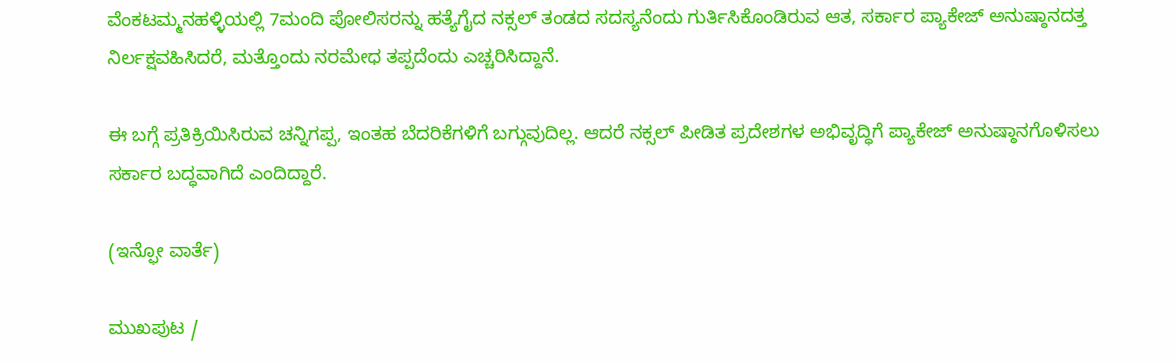ವೆಂಕಟಮ್ಮನಹಳ್ಳಿಯಲ್ಲಿ 7ಮಂದಿ ಪೋಲಿಸರನ್ನು ಹತ್ಯೆಗೈದ ನಕ್ಸಲ್‌ ತಂಡದ ಸದಸ್ಯನೆಂದು ಗುರ್ತಿಸಿಕೊಂಡಿರುವ ಆತ, ಸರ್ಕಾರ ಪ್ಯಾಕೇಜ್‌ ಅನುಷ್ಠಾನದತ್ತ ನಿರ್ಲಕ್ಷವಹಿಸಿದರೆ, ಮತ್ತೊಂದು ನರಮೇಧ ತಪ್ಪದೆಂದು ಎಚ್ಚರಿಸಿದ್ದಾನೆ.

ಈ ಬಗ್ಗೆ ಪ್ರತಿಕ್ರಿಯಿಸಿರುವ ಚನ್ನಿಗಪ್ಪ, ಇಂತಹ ಬೆದರಿಕೆಗಳಿಗೆ ಬಗ್ಗುವುದಿಲ್ಲ. ಆದರೆ ನಕ್ಸಲ್‌ ಪೀಡಿತ ಪ್ರದೇಶಗಳ ಅಭಿವೃದ್ಧಿಗೆ ಪ್ಯಾಕೇಜ್‌ ಅನುಷ್ಠಾನಗೊಳಿಸಲು ಸರ್ಕಾರ ಬದ್ಧವಾಗಿದೆ ಎಂದಿದ್ದಾರೆ.

(ಇನ್ಫೋ ವಾರ್ತೆ)

ಮುಖಪುಟ /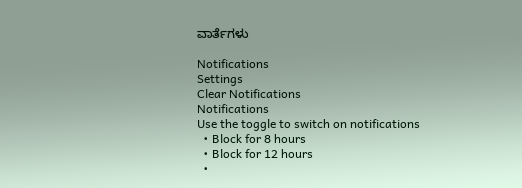ವಾರ್ತೆಗಳು

Notifications
Settings
Clear Notifications
Notifications
Use the toggle to switch on notifications
  • Block for 8 hours
  • Block for 12 hours
  •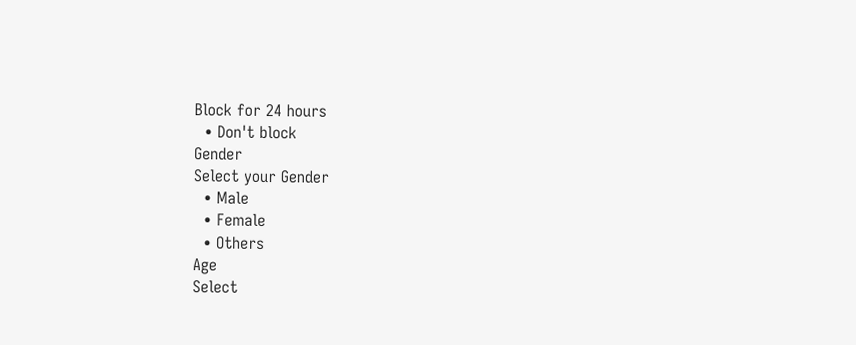Block for 24 hours
  • Don't block
Gender
Select your Gender
  • Male
  • Female
  • Others
Age
Select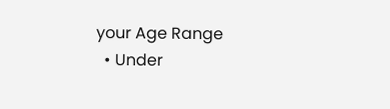your Age Range
  • Under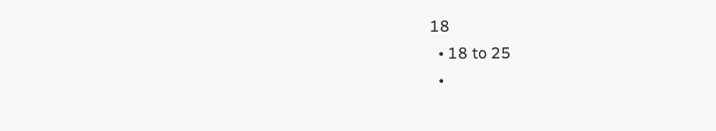18
  • 18 to 25
  •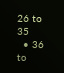26 to 35
  • 36 to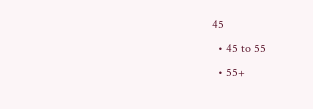45
  • 45 to 55
  • 55+